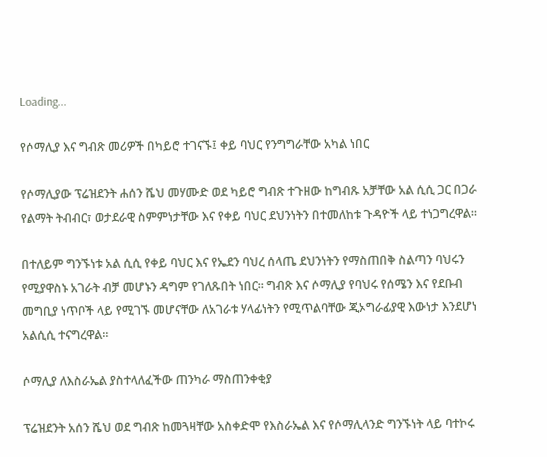Loading...

የሶማሊያ እና ግብጽ መሪዎች በካይሮ ተገናኙ፤ ቀይ ባህር የንግግራቸው አካል ነበር

የሶማሊያው ፕሬዝደንት ሐሰን ሼህ መሃሙድ ወደ ካይሮ ግብጽ ተጉዘው ከግብጹ አቻቸው አል ሲሲ ጋር በጋራ የልማት ትብብር፣ ወታደራዊ ስምምነታቸው እና የቀይ ባህር ደህንነትን በተመለከቱ ጉዳዮች ላይ ተነጋግረዋል።

በተለይም ግንኙነቱ አል ሲሲ የቀይ ባህር እና የኤደን ባህረ ሰላጤ ደህንነትን የማስጠበቅ ስልጣን ባህሩን የሚያዋስኑ አገራት ብቻ መሆኑን ዳግም የገለጹበት ነበር። ግብጽ እና ሶማሊያ የባህሩ የሰሜን እና የደቡብ መግቢያ ነጥቦች ላይ የሚገኙ መሆናቸው ለአገራቱ ሃላፊነትን የሚጥልባቸው ጂኦግራፊያዊ እውነታ እንደሆነ አልሲሲ ተናግረዋል።

ሶማሊያ ለእስራኤል ያስተላለፈችው ጠንካራ ማስጠንቀቂያ

ፕሬዝደንት አሰን ሼህ ወደ ግብጽ ከመጓዛቸው አስቀድሞ የእስራኤል እና የሶማሊላንድ ግንኙነት ላይ ባተኮሩ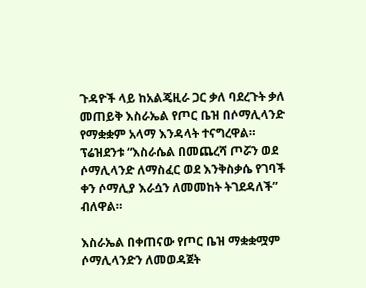ጉዳዮች ላይ ከአልጄዚራ ጋር ቃለ ባደረጉት ቃለ መጠይቅ እስራኤል የጦር ቤዝ በሶማሊላንድ የማቋቋም አላማ እንዳላት ተናግረዋል። ፕሬዝደንቱ “እስራሴል በመጨረሻ ጦሯን ወደ ሶማሊላንድ ለማስፈር ወደ እንቅስቃሴ የገባች ቀን ሶማሊያ እራሷን ለመመከት ትገደዳለች” ብለዋል።

እስራኤል በቀጠናው የጦር ቤዝ ማቋቋሟም ሶማሊላንድን ለመወዳጀት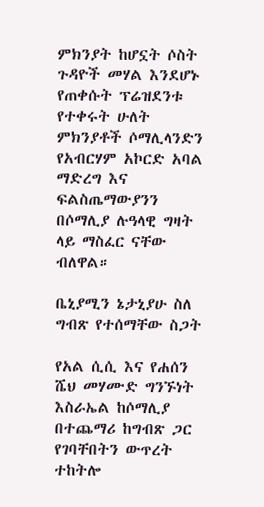ምክንያት ከሆኗት ሶስት ጉዳዮች መሃል እንደሆኑ የጠቀሱት ፕሬዝደንቱ የተቀሩት ሁለት ምክንያቶች ሶማሊላንድን የአብርሃም አኮርድ አባል ማድረግ እና ፍልስጤማውያንን በሶማሊያ ሉዓላዊ ግዛት ላይ ማስፈር ናቸው ብለዋል።

ቤኒያሚን ኔታኒያሁ ስለ ግብጽ የተሰማቸው ስጋት

የአል ሲሲ እና የሐሰን ሼህ መሃሙድ ግንኙነት እስራኤል ከሶማሊያ በተጨማሪ ከግብጽ ጋር የገባቸበትን ውጥረት ተከትሎ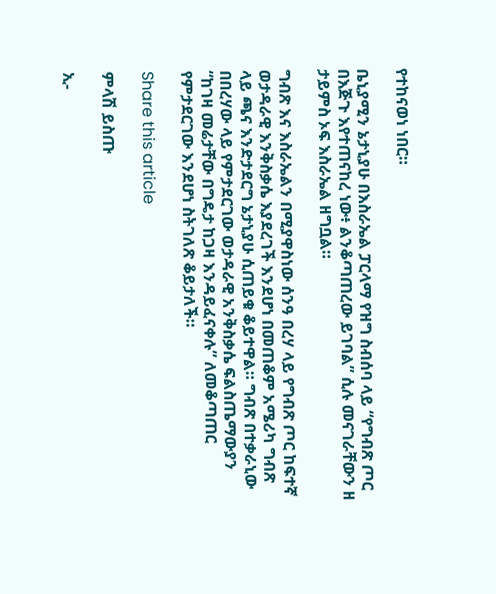የተከናወነ ነበር።

ቤኒያሚን ኔታኒያሁ በእስራኤል ፓርላማ የዝግ ስብሰባ ላይ “የግብጽ ጦር በእጅጉ እየተጠናከረ ነው፥ ልንቆጣጠረው ይገባል” ሲሉ መናገራቸውን ዘ ታይምስ ኦፍ እስራኤል ዘግቧል።

ግብጽ እና እስራኤልን በሚያዋስነው ሰንዓ በረሃ ላይ የግብጽ ጦር ከፍተኛ ወታዳራዊ እንቅስቃሴ እያደረገች እንደሆነ በመጠቆም አሜሪካ ግብጽ ላይ ጫና እንድታደርግ ኔታኒያሁ ሲጠይቁ ቆይተዋል። ግብጽ በተቃራኒው በበረሃው ላይ የምታደርገው ወታዳራዊ አንቅስቃሴ ፍልስጤማውያን “ከገዛ መሬታቸው በግዴታ ከጋዛ እንዳይፈናቀሉ” ለመቆጣጠር የምታደርገው እንደሆነ ስትገለጽ ቆይታለች።

Share this article

ምላሽ ይስጡ

ኢ-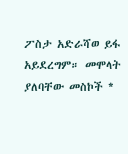ፖስታ አድራሻወ ይፋ አይደረግም። መሞላት ያለባቸው መስኮች *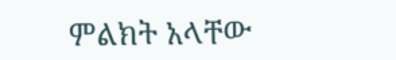ምልክት አላቸው